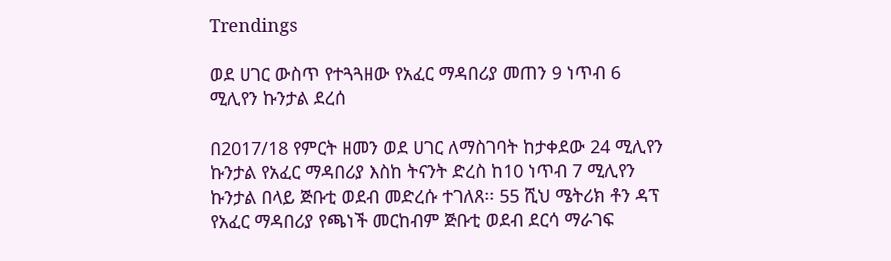Trendings

ወደ ሀገር ውስጥ የተጓጓዘው የአፈር ማዳበሪያ መጠን 9 ነጥብ 6 ሚሊየን ኩንታል ደረሰ

በ2017/18 የምርት ዘመን ወደ ሀገር ለማስገባት ከታቀደው 24 ሚሊየን ኩንታል የአፈር ማዳበሪያ እስከ ትናንት ድረስ ከ10 ነጥብ 7 ሚሊየን ኩንታል በላይ ጅቡቲ ወደብ መድረሱ ተገለጸ፡፡ 55 ሺህ ሜትሪክ ቶን ዳፕ የአፈር ማዳበሪያ የጫነች መርከብም ጅቡቲ ወደብ ደርሳ ማራገፍ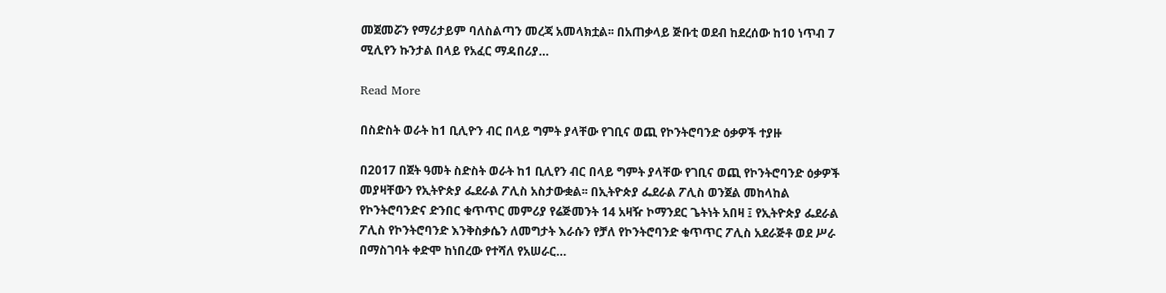መጀመሯን የማሪታይም ባለስልጣን መረጃ አመላክቷል፡፡ በአጠቃላይ ጅቡቲ ወደብ ከደረሰው ከ10 ነጥብ 7 ሚሊየን ኩንታል በላይ የአፈር ማዳበሪያ…

Read More

በስድስት ወራት ከ1 ቢሊዮን ብር በላይ ግምት ያላቸው የገቢና ወጪ የኮንትሮባንድ ዕቃዎች ተያዙ

በ2017 በጀት ዓመት ስድስት ወራት ከ1 ቢሊየን ብር በላይ ግምት ያላቸው የገቢና ወጪ የኮንትሮባንድ ዕቃዎች መያዛቸውን የኢትዮጵያ ፌደራል ፖሊስ አስታውቋል፡፡ በኢትዮጵያ ፌደራል ፖሊስ ወንጀል መከላከል የኮንትሮባንድና ድንበር ቁጥጥር መምሪያ የሬጅመንት 14 አዛዥ ኮማንደር ጌትነት አበዛ ፤ የኢትዮጵያ ፌደራል ፖሊስ የኮንትሮባንድ እንቅስቃሴን ለመግታት እራሱን የቻለ የኮንትሮባንድ ቁጥጥር ፖሊስ አደራጅቶ ወደ ሥራ በማስገባት ቀድሞ ከነበረው የተሻለ የአሠራር…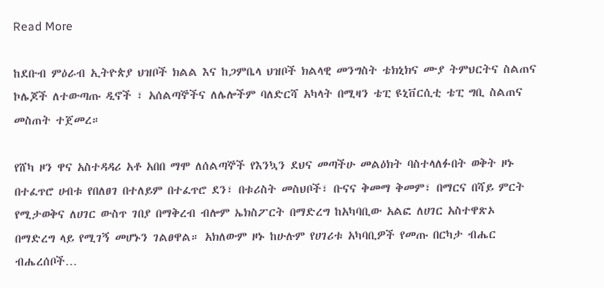Read More

ከደቡብ ምዕራብ ኢትዮጵያ ህዝቦች ክልል እና ከጋምቤላ ህዝቦች ክልላዊ መንግስት ቴክኒክና ሙያ ትምህርትና ስልጠና ኮሌጆች ለተውጣጡ ዲኖች ፣ አሰልጣኞችና ለሌሎችም ባለድርሻ አካላት በሚዛን ቴፒ ዩኒቨርሲቲ ቴፒ ግቢ ስልጠና መስጠት ተጀመረ።

የሸካ ዞን ዋና አስተዳዳሪ አቶ አበበ ማሞ ለሰልጣኞች የእንኳን ደህና መጣችሁ መልዕክት ባስተላለፉበት ወቅት ዞኑ በተፈጥሮ ሀብቱ የበለፀገ በተለይም በተፈጥሮ ደን፣ በቱሪስት መስህቦች፣ ቡናና ቅመማ ቅመም፣ በማርና በሻይ ምርት የሚታወቅና ለሀገር ውስጥ ገበያ በማቅረብ ብሎም ኤክስፖርት በማድረግ ከአካባቢው አልፎ ለሀገር አስተዋጽኦ በማድረግ ላይ የሚገኝ መሆኑን ገልፀዋል። አክለውም ዞኑ ከሁሉም የሀገሪቱ አካባቢዎች የመጡ በርካታ ብሔር ብሔረሰቦች…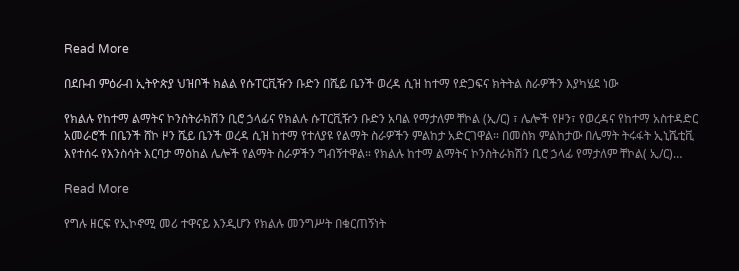Read More

በደቡብ ምዕራብ ኢትዮጵያ ህዝቦች ክልል የሱፐርቪዥን ቡድን በሼይ ቤንች ወረዳ ሲዝ ከተማ የድጋፍና ክትትል ስራዎችን እያካሄደ ነው

የክልሉ የከተማ ልማትና ኮንስትራክሽን ቢሮ ኃላፊና የክልሉ ሱፐርቪዥን ቡድን አባል የማታለም ቸኮል (ኢ/ር) ፣ ሌሎች የዞን፣ የወረዳና የከተማ አስተዳድር አመራሮች በቤንች ሸኮ ዞን ሼይ ቤንች ወረዳ ሲዝ ከተማ የተለያዩ የልማት ስራዎችን ምልከታ አድርገዋል። በመስክ ምልከታው በሌማት ትሩፋት ኢኒሼቲቪ እየተሰሩ የእንስሳት እርባታ ማዕከል ሌሎች የልማት ስራዎችን ግብኝተዋል። የክልሉ ከተማ ልማትና ኮንስትራክሽን ቢሮ ኃላፊ የማታለም ቸኮል( ኢ/ር)…

Read More

የግሉ ዘርፍ የኢኮኖሚ መሪ ተዋናይ እንዲሆን የክልሉ መንግሥት በቁርጠኝነት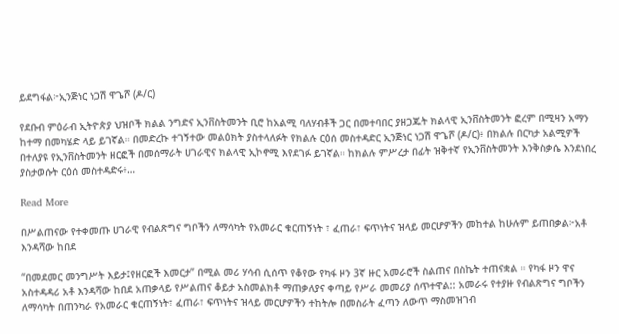ይደግፋል፦ኢንጅነር ነጋሽ ዋጌሾ (ዶ/ር)

የደቡብ ምዕራብ ኢትዮጵያ ህዝቦች ክልል ንግድና ኢንቨስትመንት ቢሮ ከአልሚ ባለሃብቶች ጋር በመተባበር ያዘጋጁት ክልላዊ ኢንቨስትመንት ፎረም በሚዛን አማን ከተማ በመካሄድ ላይ ይገኛል። በመድረኩ ተገኝተው መልዕክት ያስተላለፉት የክልሉ ርዕሰ መስተዳድር ኢንጅነር ነጋሽ ዋጌሾ (ዶ/ር)፥ በክልሉ በርካታ አልሚዎች በተለያዩ የኢንቨስትመንት ዘርፎች በመሰማራት ሀገራዊና ክልላዊ ኢኮኖሚ እየደገፉ ይገኛል። ከክልሉ ምሥረታ በፊት ዝቅተኛ የኢንቨስትመንት እንቅስቃሴ እንደነበረ ያስታወሱት ርዕሰ መስተዳድሩ፥…

Read More

በሥልጠናው የተቀመጡ ሀገራዊ የብልጽግና ግቦችን ለማሳካት የአመራር ቁርጠኝነት ፣ ፈጠራ፣ ፍጥነትና ዝላይ መርሆዎችን መከተል ከሁሉም ይጠበቃል፦አቶ እንዳሻው ከበደ

“በመደመር መንግሥት እይታ፤የዘርፎች እመርታ” በሚል መሪ ሃሳብ ሲሰጥ የቆየው የካፋ ዞን 3ኛ ዙር አመራሮች ስልጠና በስኬት ተጠናቋል ። የካፋ ዞን ዋና አስተዳዳሪ አቶ እንዳሻው ከበደ አጠቃላይ የሥልጠና ቆይታ አስመልክቶ ማጠቃለያና ቀጣይ የሥራ መመሪያ ሰጥተዋል:: አመራሩ የተያዙ የብልጽግና ግቦችን ለማሳካት በጠንካራ የአመራር ቁርጠኝነት፣ ፈጠራ፣ ፍጥነትና ዝላይ መርሆዎችን ተከትሎ በመስራት ፈጣን ለውጥ ማስመዝገብ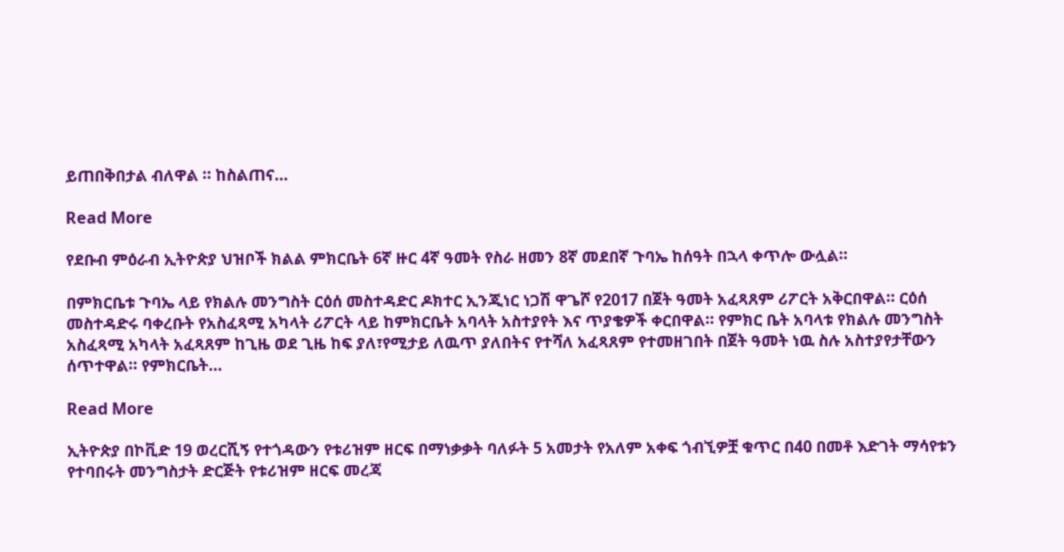ይጠበቅበታል ብለዋል ። ከስልጠና…

Read More

የደቡብ ምዕራብ ኢትዮጵያ ህዝቦች ክልል ምክርቤት 6ኛ ዙር 4ኛ ዓመት የስራ ዘመን 8ኛ መደበኛ ጉባኤ ከሰዓት በኋላ ቀጥሎ ውሏል።

በምክርቤቱ ጉባኤ ላይ የክልሉ መንግስት ርዕሰ መስተዳድር ዶክተር ኢንጂነር ነጋሽ ዋጌሾ የ2017 በጀት ዓመት አፈጻጸም ሪፖርት አቅርበዋል። ርዕሰ መስተዳድሩ ባቀረቡት የአስፈጻሚ አካላት ሪፖርት ላይ ከምክርቤት አባላት አስተያየት እና ጥያቄዎች ቀርበዋል። የምክር ቤት አባላቱ የክልሉ መንግስት አስፈጻሚ አካላት አፈጻጸም ከጊዜ ወደ ጊዜ ከፍ ያለ፣የሚታይ ለዉጥ ያለበትና የተሻለ አፈጻጸም የተመዘገበት በጀት ዓመት ነዉ ስሉ አስተያየታቸውን ሰጥተዋል። የምክርቤት…

Read More

ኢትዮጵያ በኮቪድ 19 ወረርሺኝ የተጎዳውን የቱሪዝም ዘርፍ በማነቃቃት ባለፉት 5 አመታት የአለም አቀፍ ጎብኚዎቿ ቁጥር በ40 በመቶ እድገት ማሳየቱን የተባበሩት መንግስታት ድርጅት የቱሪዝም ዘርፍ መረጃ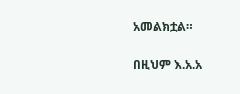አመልክቷል።

በዚህም እ.አ.አ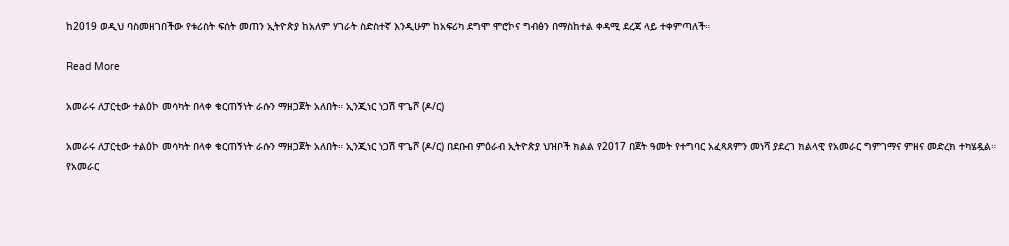ከ2019 ወዲህ ባስመዘገበችው የቱሪስት ፍሰት መጠን ኢትዮጵያ ከአለም ሃገራት ስድስተኛ እንዲሁም ከአፍሪካ ደግሞ ሞሮኮና ግብፅን በማስከተል ቀዳሚ ደረጃ ላይ ተቀምጣለች።

Read More

አመራሩ ለፓርቲው ተልዕኮ መሳካት በላቀ ቁርጠኝነት ራሱን ማዘጋጀት አለበት። ኢንጂነር ነጋሽ ዋጌሾ (ዶ/ር)

አመራሩ ለፓርቲው ተልዕኮ መሳካት በላቀ ቁርጠኝነት ራሱን ማዘጋጀት አለበት። ኢንጂነር ነጋሽ ዋጌሾ (ዶ/ር) በደቡብ ምዕራብ ኢትዮጵያ ህዝቦች ክልል የ2017 በጀት ዓመት የተግባር አፈጻጸምን መነሻ ያደረገ ክልላዊ የአመራር ግምገማና ምዘና መድረክ ተካሄዷል። የአመራር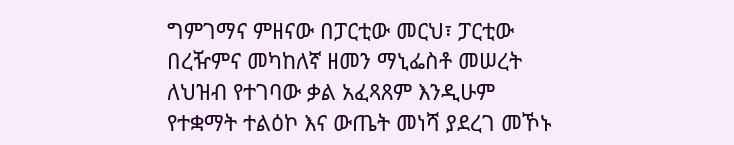ግምገማና ምዘናው በፓርቲው መርህ፣ ፓርቲው በረዥምና መካከለኛ ዘመን ማኒፌስቶ መሠረት ለህዝብ የተገባው ቃል አፈጻጸም እንዲሁም የተቋማት ተልዕኮ እና ውጤት መነሻ ያደረገ መኾኑ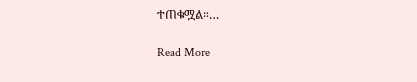ተጠቁሟል።…

Read More